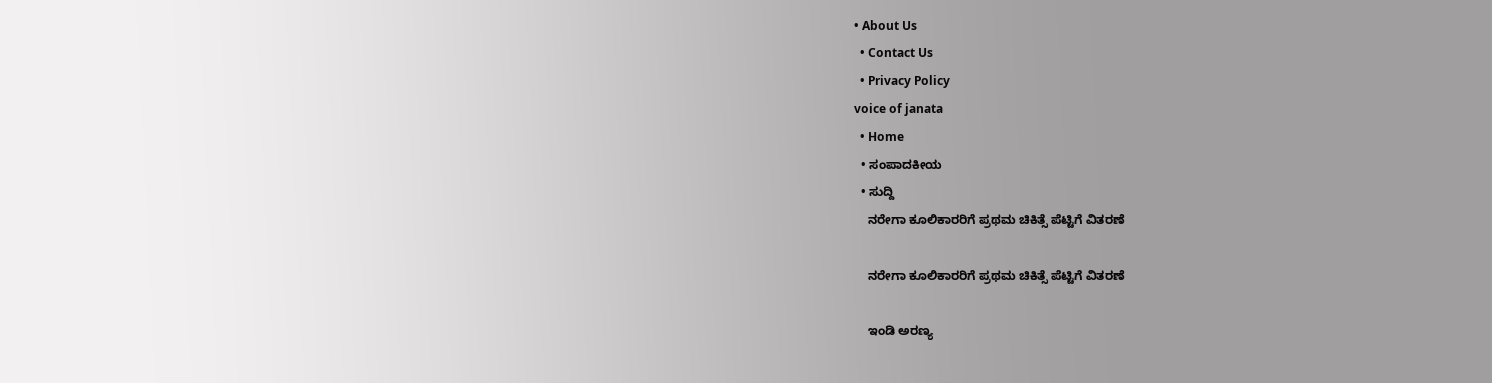• About Us
  • Contact Us
  • Privacy Policy
voice of janata
  • Home
  • ಸಂಪಾದಕೀಯ
  • ಸುದ್ದಿ
    ನರೇಗಾ ಕೂಲಿಕಾರರಿಗೆ ಪ್ರಥಮ ಚಿಕಿತ್ಸೆ ಪೆಟ್ಟಿಗೆ ವಿತರಣೆ

    ನರೇಗಾ ಕೂಲಿಕಾರರಿಗೆ ಪ್ರಥಮ ಚಿಕಿತ್ಸೆ ಪೆಟ್ಟಿಗೆ ವಿತರಣೆ

    ಇಂಡಿ ಅರಣ್ಯ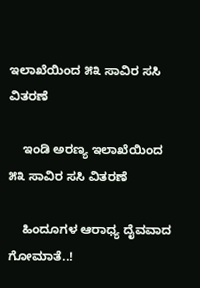ಇಲಾಖೆಯಿಂದ ೫೩ ಸಾವಿರ ಸಸಿ ವಿತರಣೆ

    ಇಂಡಿ ಅರಣ್ಯ ಇಲಾಖೆಯಿಂದ ೫೩ ಸಾವಿರ ಸಸಿ ವಿತರಣೆ

    ಹಿಂದೂಗಳ ಆರಾಧ್ಯ ದೈವವಾದ ಗೋಮಾತೆ..!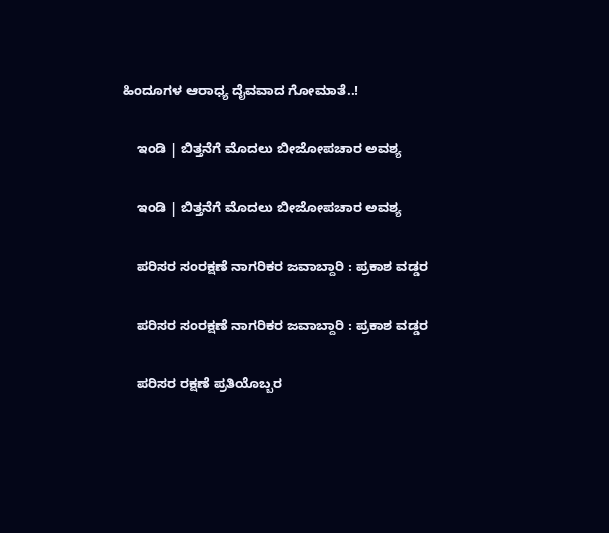ಹಿಂದೂಗಳ ಆರಾಧ್ಯ ದೈವವಾದ ಗೋಮಾತೆ..!

    ಇಂಡಿ | ಬಿತ್ತನೆಗೆ ಮೊದಲು ಬೀಜೋಪಚಾರ ಅವಶ್ಯ

    ಇಂಡಿ | ಬಿತ್ತನೆಗೆ ಮೊದಲು ಬೀಜೋಪಚಾರ ಅವಶ್ಯ

    ಪರಿಸರ ಸಂರಕ್ಷಣೆ ನಾಗರಿಕರ ಜವಾಬ್ದಾರಿ : ಪ್ರಕಾಶ ವಡ್ಡರ

    ಪರಿಸರ ಸಂರಕ್ಷಣೆ ನಾಗರಿಕರ ಜವಾಬ್ದಾರಿ : ಪ್ರಕಾಶ ವಡ್ಡರ

    ಪರಿಸರ ರಕ್ಷಣೆ ಪ್ರತಿಯೊಬ್ಬರ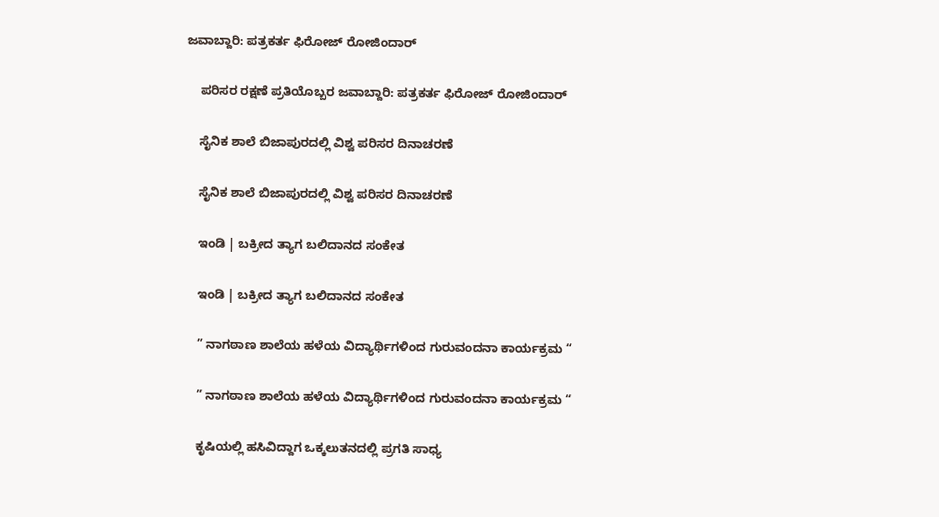ಜವಾಬ್ದಾರಿ: ಪತ್ರಕರ್ತ ಫಿರೋಜ್ ರೋಜಿಂದಾರ್

    ಪರಿಸರ ರಕ್ಷಣೆ ಪ್ರತಿಯೊಬ್ಬರ ಜವಾಬ್ದಾರಿ: ಪತ್ರಕರ್ತ ಫಿರೋಜ್ ರೋಜಿಂದಾರ್

    ಸೈನಿಕ ಶಾಲೆ ಬಿಜಾಪುರದಲ್ಲಿ ವಿಶ್ವ ಪರಿಸರ ದಿನಾಚರಣೆ

    ಸೈನಿಕ ಶಾಲೆ ಬಿಜಾಪುರದಲ್ಲಿ ವಿಶ್ವ ಪರಿಸರ ದಿನಾಚರಣೆ

    ಇಂಡಿ | ಬಕ್ರೀದ ತ್ಯಾಗ ಬಲಿದಾನದ ಸಂಕೇತ

    ಇಂಡಿ | ಬಕ್ರೀದ ತ್ಯಾಗ ಬಲಿದಾನದ ಸಂಕೇತ

    ” ನಾಗಠಾಣ ಶಾಲೆಯ ಹಳೆಯ ವಿದ್ಯಾರ್ಥಿಗಳಿಂದ ಗುರುವಂದನಾ ಕಾರ್ಯಕ್ರಮ “

    ” ನಾಗಠಾಣ ಶಾಲೆಯ ಹಳೆಯ ವಿದ್ಯಾರ್ಥಿಗಳಿಂದ ಗುರುವಂದನಾ ಕಾರ್ಯಕ್ರಮ “

    ಕೃಷಿ‌ಯಲ್ಲಿ ಹಸಿವಿದ್ದಾಗ ಒಕ್ಕಲುತನದಲ್ಲಿ ಪ್ರಗತಿ ಸಾಧ್ಯ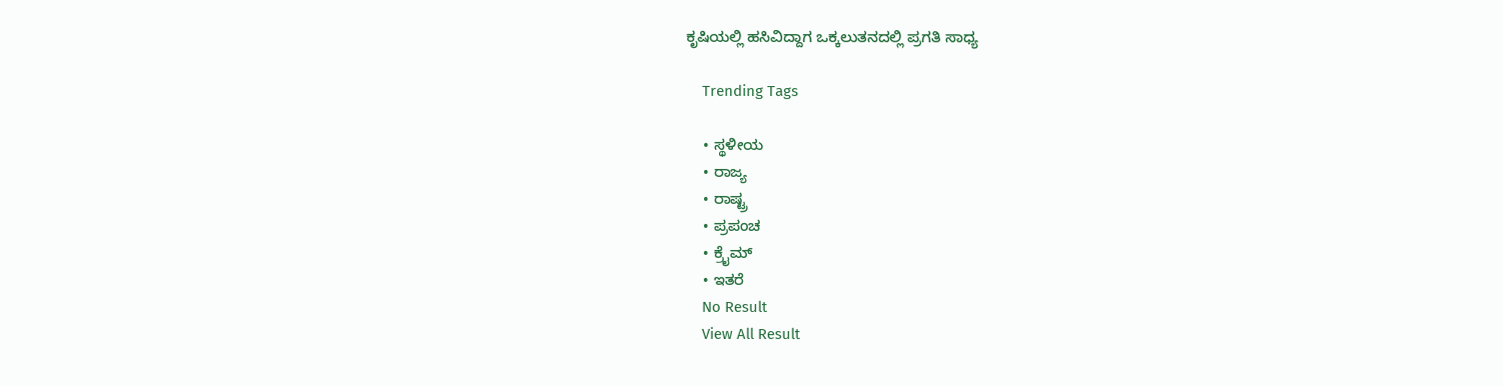ಕೃಷಿ‌ಯಲ್ಲಿ ಹಸಿವಿದ್ದಾಗ ಒಕ್ಕಲುತನದಲ್ಲಿ ಪ್ರಗತಿ ಸಾಧ್ಯ

    Trending Tags

    • ಸ್ಥಳೀಯ
    • ರಾಜ್ಯ
    • ರಾಷ್ಟ್ರ
    • ಪ್ರಪಂಚ
    • ಕ್ರೈಮ್‌
    • ಇತರೆ
    No Result
    View All Result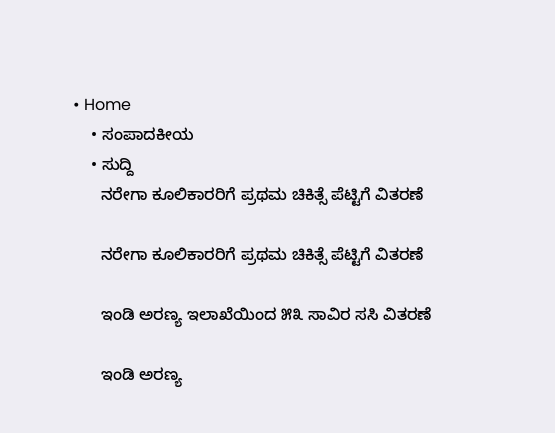• Home
    • ಸಂಪಾದಕೀಯ
    • ಸುದ್ದಿ
      ನರೇಗಾ ಕೂಲಿಕಾರರಿಗೆ ಪ್ರಥಮ ಚಿಕಿತ್ಸೆ ಪೆಟ್ಟಿಗೆ ವಿತರಣೆ

      ನರೇಗಾ ಕೂಲಿಕಾರರಿಗೆ ಪ್ರಥಮ ಚಿಕಿತ್ಸೆ ಪೆಟ್ಟಿಗೆ ವಿತರಣೆ

      ಇಂಡಿ ಅರಣ್ಯ ಇಲಾಖೆಯಿಂದ ೫೩ ಸಾವಿರ ಸಸಿ ವಿತರಣೆ

      ಇಂಡಿ ಅರಣ್ಯ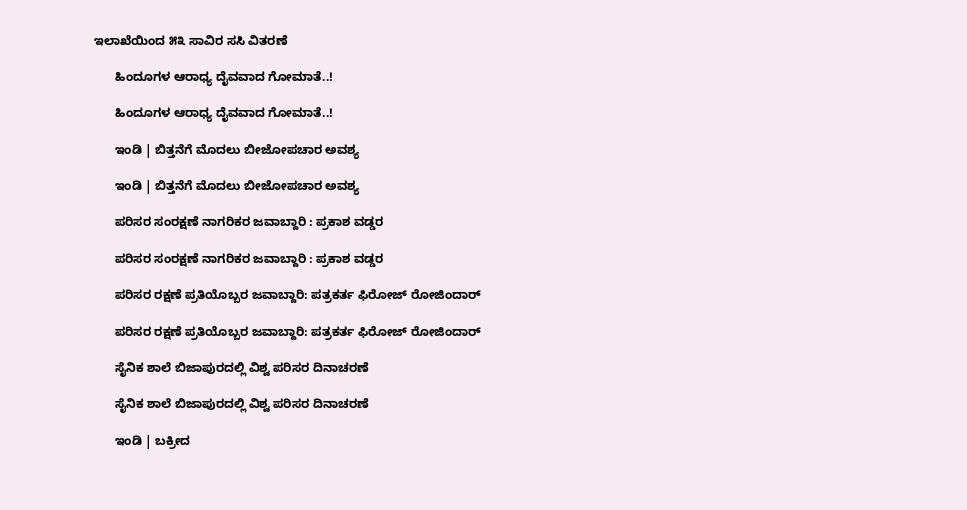ಇಲಾಖೆಯಿಂದ ೫೩ ಸಾವಿರ ಸಸಿ ವಿತರಣೆ

      ಹಿಂದೂಗಳ ಆರಾಧ್ಯ ದೈವವಾದ ಗೋಮಾತೆ..!

      ಹಿಂದೂಗಳ ಆರಾಧ್ಯ ದೈವವಾದ ಗೋಮಾತೆ..!

      ಇಂಡಿ | ಬಿತ್ತನೆಗೆ ಮೊದಲು ಬೀಜೋಪಚಾರ ಅವಶ್ಯ

      ಇಂಡಿ | ಬಿತ್ತನೆಗೆ ಮೊದಲು ಬೀಜೋಪಚಾರ ಅವಶ್ಯ

      ಪರಿಸರ ಸಂರಕ್ಷಣೆ ನಾಗರಿಕರ ಜವಾಬ್ದಾರಿ : ಪ್ರಕಾಶ ವಡ್ಡರ

      ಪರಿಸರ ಸಂರಕ್ಷಣೆ ನಾಗರಿಕರ ಜವಾಬ್ದಾರಿ : ಪ್ರಕಾಶ ವಡ್ಡರ

      ಪರಿಸರ ರಕ್ಷಣೆ ಪ್ರತಿಯೊಬ್ಬರ ಜವಾಬ್ದಾರಿ: ಪತ್ರಕರ್ತ ಫಿರೋಜ್ ರೋಜಿಂದಾರ್

      ಪರಿಸರ ರಕ್ಷಣೆ ಪ್ರತಿಯೊಬ್ಬರ ಜವಾಬ್ದಾರಿ: ಪತ್ರಕರ್ತ ಫಿರೋಜ್ ರೋಜಿಂದಾರ್

      ಸೈನಿಕ ಶಾಲೆ ಬಿಜಾಪುರದಲ್ಲಿ ವಿಶ್ವ ಪರಿಸರ ದಿನಾಚರಣೆ

      ಸೈನಿಕ ಶಾಲೆ ಬಿಜಾಪುರದಲ್ಲಿ ವಿಶ್ವ ಪರಿಸರ ದಿನಾಚರಣೆ

      ಇಂಡಿ | ಬಕ್ರೀದ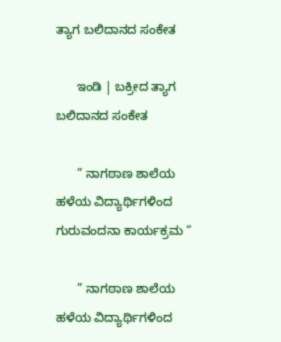ತ್ಯಾಗ ಬಲಿದಾನದ ಸಂಕೇತ

      ಇಂಡಿ | ಬಕ್ರೀದ ತ್ಯಾಗ ಬಲಿದಾನದ ಸಂಕೇತ

      ” ನಾಗಠಾಣ ಶಾಲೆಯ ಹಳೆಯ ವಿದ್ಯಾರ್ಥಿಗಳಿಂದ ಗುರುವಂದನಾ ಕಾರ್ಯಕ್ರಮ “

      ” ನಾಗಠಾಣ ಶಾಲೆಯ ಹಳೆಯ ವಿದ್ಯಾರ್ಥಿಗಳಿಂದ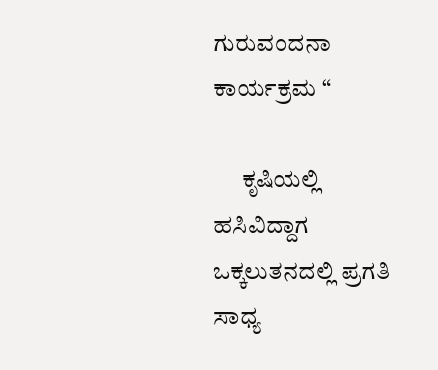ಗುರುವಂದನಾ ಕಾರ್ಯಕ್ರಮ “

      ಕೃಷಿ‌ಯಲ್ಲಿ ಹಸಿವಿದ್ದಾಗ ಒಕ್ಕಲುತನದಲ್ಲಿ ಪ್ರಗತಿ ಸಾಧ್ಯ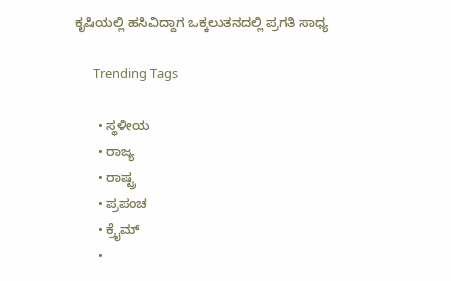ಕೃಷಿ‌ಯಲ್ಲಿ ಹಸಿವಿದ್ದಾಗ ಒಕ್ಕಲುತನದಲ್ಲಿ ಪ್ರಗತಿ ಸಾಧ್ಯ

      Trending Tags

      • ಸ್ಥಳೀಯ
      • ರಾಜ್ಯ
      • ರಾಷ್ಟ್ರ
      • ಪ್ರಪಂಚ
      • ಕ್ರೈಮ್‌
      •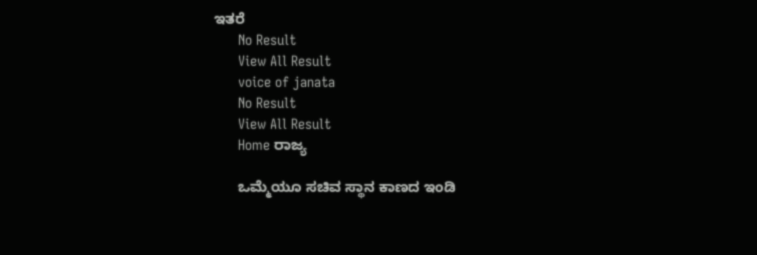ಇತರೆ
      No Result
      View All Result
      voice of janata
      No Result
      View All Result
      Home ರಾಜ್ಯ

      ಒಮ್ಮೆಯೂ ಸಚಿವ ಸ್ಥಾನ ಕಾಣದ ಇಂಡಿ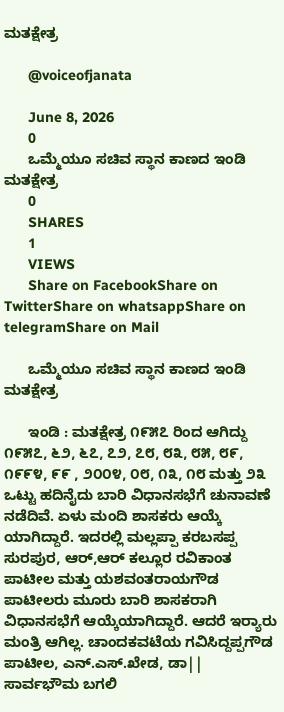ಮತಕ್ಷೇತ್ರ

      @voiceofjanata

      June 8, 2026
      0
      ಒಮ್ಮೆಯೂ ಸಚಿವ ಸ್ಥಾನ ಕಾಣದ ಇಂಡಿ ಮತಕ್ಷೇತ್ರ
      0
      SHARES
      1
      VIEWS
      Share on FacebookShare on TwitterShare on whatsappShare on telegramShare on Mail

      ಒಮ್ಮೆಯೂ ಸಚಿವ ಸ್ಥಾನ ಕಾಣದ ಇಂಡಿ ಮತಕ್ಷೇತ್ರ

      ಇಂಡಿ : ಮತಕ್ಷೇತ್ರ ೧೯೫೭ ರಿಂದ ಆಗಿದ್ದು ೧೯೫೭, ೬೨, ೬೭, ೭೨, ೭೮, ೮೩, ೮೫, ೮೯, ೧೯೯೪, ೯೯ , ೨೦೦೪, ೦೮, ೧೩, ೧೮ ಮತ್ತು ೨೩ ಒಟ್ಟು ಹದಿನೈದು ಬಾರಿ ವಿಧಾನಸಭೆಗೆ ಚುನಾವಣೆ ನಡೆದಿವೆ. ಏಳು ಮಂದಿ ಶಾಸಕರು ಆಯ್ಕೆ ಯಾಗಿದ್ದಾರೆ. ಇದರಲ್ಲಿ ಮಲ್ಲಪ್ಪಾ ಕರಬಸಪ್ಪ ಸುರಪುರ, ಆರ್,ಆರ್ ಕಲ್ಲೂರ ರವಿಕಾಂತ ಪಾಟೀಲ ಮತ್ತು ಯಶವಂತರಾಯಗೌಡ ಪಾಟೀಲರು ಮೂರು ಬಾರಿ ಶಾಸಕರಾಗಿ ವಿಧಾನಸಭೆಗೆ ಆಯ್ಕೆಯಾಗಿದ್ದಾರೆ. ಆದರೆ ಇರ‍್ಯಾರು ಮಂತ್ರಿ ಆಗಿಲ್ಲ. ಚಾಂದಕವಟೆಯ ಗವಿಸಿದ್ದಪ್ಪಗೌಡ ಪಾಟೀಲ, ಎನ್.ಎಸ್.ಖೇಡ, ಡಾ|| ಸಾರ್ವಭೌಮ ಬಗಲಿ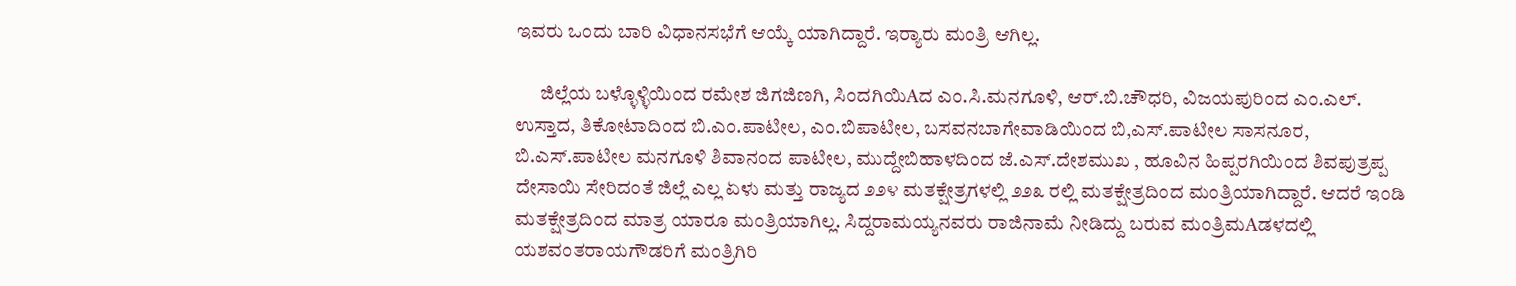ಇವರು ಒಂದು ಬಾರಿ ವಿಧಾನಸಭೆಗೆ ಆಯ್ಕೆ ಯಾಗಿದ್ದಾರೆ. ಇರ‍್ಯಾರು ಮಂತ್ರಿ ಆಗಿಲ್ಲ.

      ಜಿಲ್ಲೆಯ ಬಳ್ಳೊಳ್ಳಿಯಿಂದ ರಮೇಶ ಜಿಗಜಿಣಗಿ, ಸಿಂದಗಿಯಿAದ ಎಂ.ಸಿ.ಮನಗೂಳಿ, ಆರ್.ಬಿ.ಚೌಧರಿ, ವಿಜಯಪುರಿಂದ ಎಂ.ಎಲ್. ಉಸ್ತಾದ, ತಿಕೋಟಾದಿಂದ ಬಿ.ಎಂ.ಪಾಟೀಲ, ಎಂ.ಬಿಪಾಟೀಲ, ಬಸವನಬಾಗೇವಾಡಿಯಿಂದ ಬಿ,ಎಸ್.ಪಾಟೀಲ ಸಾಸನೂರ, ಬಿ.ಎಸ್.ಪಾಟೀಲ ಮನಗೂಳಿ ಶಿವಾನಂದ ಪಾಟೀಲ, ಮುದ್ದೇಬಿಹಾಳದಿಂದ ಜೆ.ಎಸ್.ದೇಶಮುಖ , ಹೂವಿನ ಹಿಪ್ಪರಗಿಯಿಂದ ಶಿವಪುತ್ರಪ್ಪ ದೇಸಾಯಿ ಸೇರಿದಂತೆ ಜಿಲ್ಲೆ ಎಲ್ಲ ಏಳು ಮತ್ತು ರಾಜ್ಯದ ೨೨೪ ಮತಕ್ಷೇತ್ರಗಳಲ್ಲಿ ೨೨೩ ರಲ್ಲಿ ಮತಕ್ಷೇತ್ರದಿಂದ ಮಂತ್ರಿಯಾಗಿದ್ದಾರೆ. ಆದರೆ ಇಂಡಿ ಮತಕ್ಷೇತ್ರದಿಂದ ಮಾತ್ರ ಯಾರೂ ಮಂತ್ರಿಯಾಗಿಲ್ಲ. ಸಿದ್ದರಾಮಯ್ಯನವರು ರಾಜಿನಾಮೆ ನೀಡಿದ್ದು ಬರುವ ಮಂತ್ರಿಮAಡಳದಲ್ಲಿ ಯಶವಂತರಾಯಗೌಡರಿಗೆ ಮಂತ್ರಿಗಿರಿ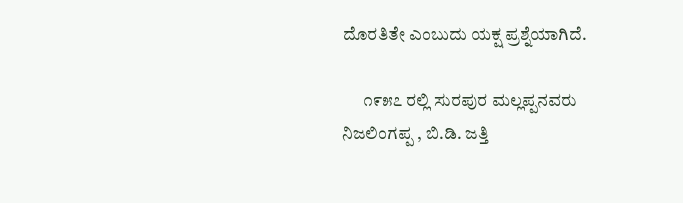ದೊರತಿತೇ ಎಂಬುದು ಯಕ್ಷ ಪ್ರಶ್ನೆಯಾಗಿದೆ.

      ೧೯೫೭ ರಲ್ಲಿ ಸುರಪುರ ಮಲ್ಲಪ್ಪನವರು ನಿಜಲಿಂಗಪ್ಪ , ಬಿ.ಡಿ. ಜತ್ತಿ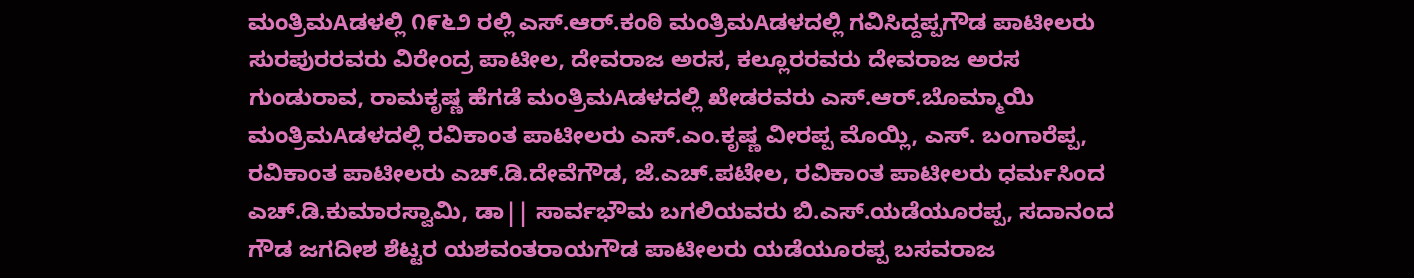ಮಂತ್ರಿಮAಡಳಲ್ಲಿ ೧೯೬೨ ರಲ್ಲಿ ಎಸ್.ಆರ್.ಕಂಠಿ ಮಂತ್ರಿಮAಡಳದಲ್ಲಿ ಗವಿಸಿದ್ದಪ್ಪಗೌಡ ಪಾಟೀಲರು ಸುರಪುರರವರು ವಿರೇಂದ್ರ ಪಾಟೀಲ, ದೇವರಾಜ ಅರಸ, ಕಲ್ಲೂರರವರು ದೇವರಾಜ ಅರಸ ಗುಂಡುರಾವ, ರಾಮಕೃಷ್ಣ ಹೆಗಡೆ ಮಂತ್ರಿಮAಡಳದಲ್ಲಿ ಖೇಡರವರು ಎಸ್.ಆರ್.ಬೊಮ್ಮಾಯಿ ಮಂತ್ರಿಮAಡಳದಲ್ಲಿ ರವಿಕಾಂತ ಪಾಟೀಲರು ಎಸ್.ಎಂ.ಕೃಷ್ಣ ವೀರಪ್ಪ ಮೊಯ್ಲಿ, ಎಸ್. ಬಂಗಾರೆಪ್ಪ, ರವಿಕಾಂತ ಪಾಟೀಲರು ಎಚ್.ಡಿ.ದೇವೆಗೌಡ, ಜೆ.ಎಚ್.ಪಟೇಲ, ರವಿಕಾಂತ ಪಾಟೀಲರು ಧರ್ಮಸಿಂದ ಎಚ್.ಡಿ.ಕುಮಾರಸ್ವಾಮಿ, ಡಾ|| ಸಾರ್ವಭೌಮ ಬಗಲಿಯವರು ಬಿ.ಎಸ್.ಯಡೆಯೂರಪ್ಪ, ಸದಾನಂದ ಗೌಡ ಜಗದೀಶ ಶೆಟ್ಟರ ಯಶವಂತರಾಯಗೌಡ ಪಾಟೀಲರು ಯಡೆಯೂರಪ್ಪ ಬಸವರಾಜ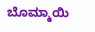ಬೊಮ್ಮಾಯಿ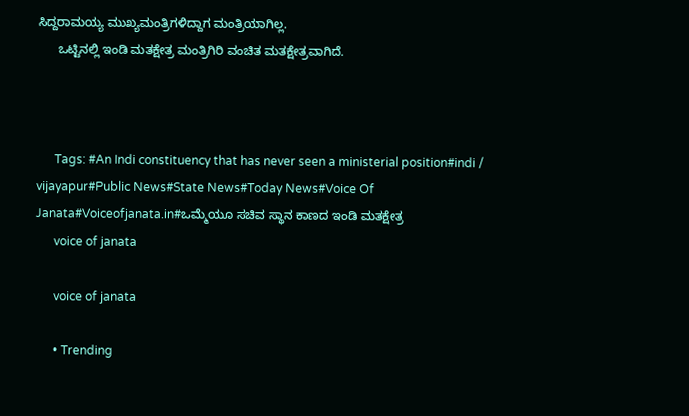ಸಿದ್ದರಾಮಯ್ಯ ಮುಖ್ಯಮಂತ್ರಿಗಳಿದ್ದಾಗ ಮಂತ್ರಿಯಾಗಿಲ್ಲ.
      ಒಟ್ಟಿನಲ್ಲಿ ಇಂಡಿ ಮತಕ್ಷೇತ್ರ ಮಂತ್ರಿಗಿರಿ ವಂಚಿತ ಮತಕ್ಷೇತ್ರವಾಗಿದೆ.



      Tags: #An Indi constituency that has never seen a ministerial position#indi / vijayapur#Public News#State News#Today News#Voice Of Janata#Voiceofjanata.in#ಒಮ್ಮೆಯೂ ಸಚಿವ ಸ್ಥಾನ ಕಾಣದ ಇಂಡಿ ಮತಕ್ಷೇತ್ರ
      voice of janata

      voice of janata

      • Trending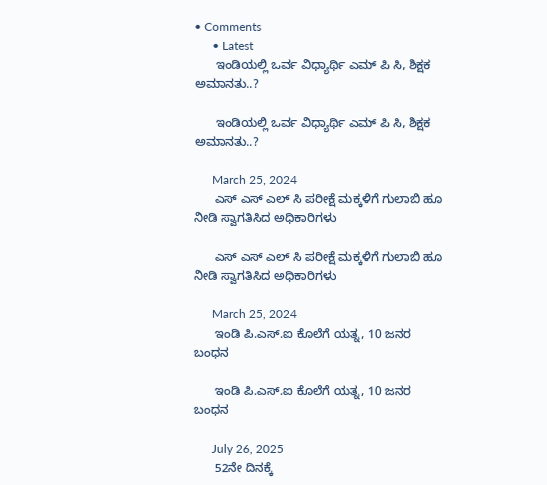• Comments
      • Latest
      ಇಂಡಿಯಲ್ಲಿ ಒರ್ವ ವಿಧ್ಯಾರ್ಥಿ ಎಮ್ ಪಿ ಸಿ, ಶಿಕ್ಷಕ ಅಮಾನತು..?

      ಇಂಡಿಯಲ್ಲಿ ಒರ್ವ ವಿಧ್ಯಾರ್ಥಿ ಎಮ್ ಪಿ ಸಿ, ಶಿಕ್ಷಕ ಅಮಾನತು..?

      March 25, 2024
      ಎಸ್ ಎಸ್ ಎಲ್ ಸಿ ಪರೀಕ್ಷೆ ಮಕ್ಕಳಿಗೆ ಗುಲಾಬಿ ಹೂ ನೀಡಿ ಸ್ವಾಗತಿಸಿದ ಅಧಿಕಾರಿಗಳು

      ಎಸ್ ಎಸ್ ಎಲ್ ಸಿ ಪರೀಕ್ಷೆ ಮಕ್ಕಳಿಗೆ ಗುಲಾಬಿ ಹೂ ನೀಡಿ ಸ್ವಾಗತಿಸಿದ ಅಧಿಕಾರಿಗಳು

      March 25, 2024
      ಇಂಡಿ ಪಿ.ಎಸ್.ಐ ಕೊಲೆಗೆ ಯತ್ನ, 10 ಜನರ ಬಂಧನ

      ಇಂಡಿ ಪಿ.ಎಸ್.ಐ ಕೊಲೆಗೆ ಯತ್ನ, 10 ಜನರ ಬಂಧನ

      July 26, 2025
      52ನೇ ದಿನಕ್ಕೆ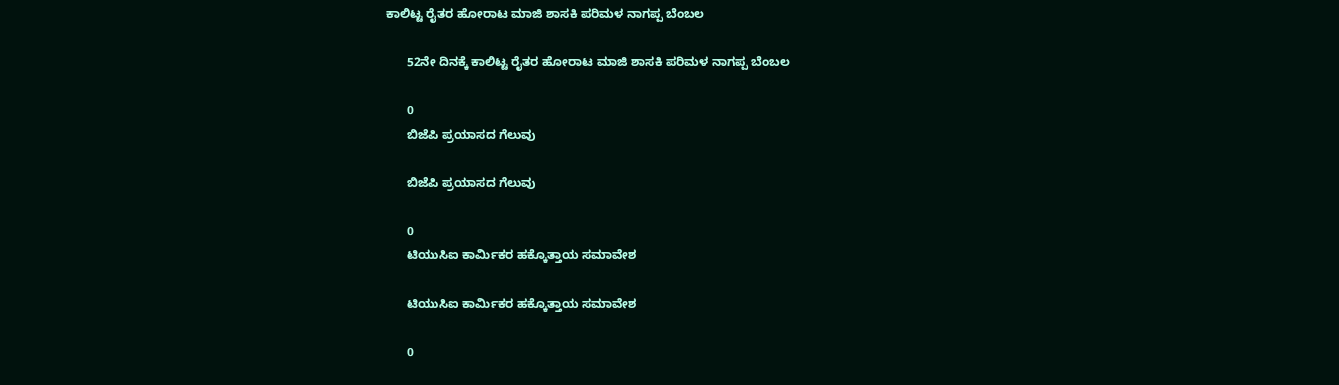ಕಾಲಿಟ್ಟ ರೈತರ ಹೋರಾಟ ಮಾಜಿ ಶಾಸಕಿ ಪರಿಮಳ ನಾಗಪ್ಪ ಬೆಂಬಲ

      52ನೇ ದಿನಕ್ಕೆ ಕಾಲಿಟ್ಟ ರೈತರ ಹೋರಾಟ ಮಾಜಿ ಶಾಸಕಿ ಪರಿಮಳ ನಾಗಪ್ಪ ಬೆಂಬಲ

      0
      ಬಿಜೆಪಿ ಪ್ರಯಾಸದ ಗೆಲುವು

      ಬಿಜೆಪಿ ಪ್ರಯಾಸದ ಗೆಲುವು

      0
      ಟಿಯುಸಿಐ ಕಾರ್ಮಿಕರ ಹಕ್ಕೊತ್ತಾಯ ಸಮಾವೇಶ

      ಟಿಯುಸಿಐ ಕಾರ್ಮಿಕರ ಹಕ್ಕೊತ್ತಾಯ ಸಮಾವೇಶ

      0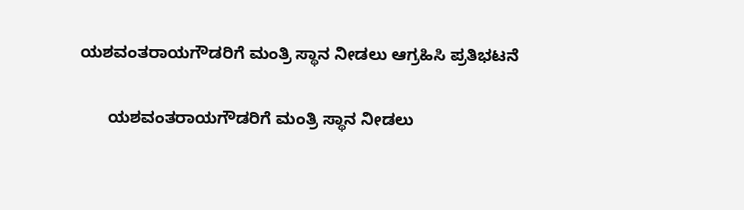ಯಶವಂತರಾಯಗೌಡರಿಗೆ ಮಂತ್ರಿ ಸ್ಥಾನ ನೀಡಲು ಆಗ್ರಹಿಸಿ ಪ್ರತಿಭಟನೆ

      ಯಶವಂತರಾಯಗೌಡರಿಗೆ ಮಂತ್ರಿ ಸ್ಥಾನ ನೀಡಲು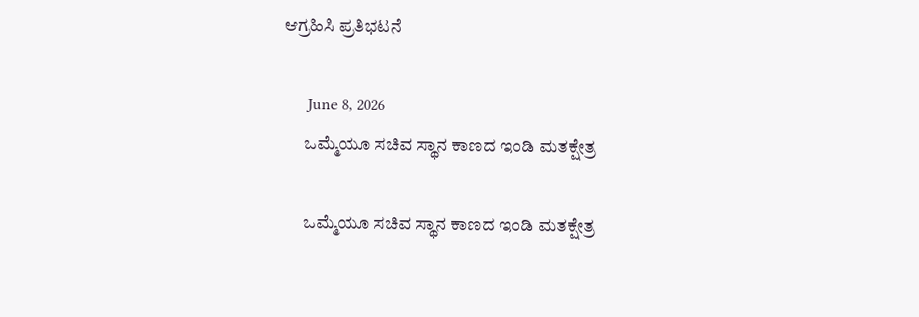ಆಗ್ರಹಿಸಿ ಪ್ರತಿಭಟನೆ

      June 8, 2026
      ಒಮ್ಮೆಯೂ ಸಚಿವ ಸ್ಥಾನ ಕಾಣದ ಇಂಡಿ ಮತಕ್ಷೇತ್ರ

      ಒಮ್ಮೆಯೂ ಸಚಿವ ಸ್ಥಾನ ಕಾಣದ ಇಂಡಿ ಮತಕ್ಷೇತ್ರ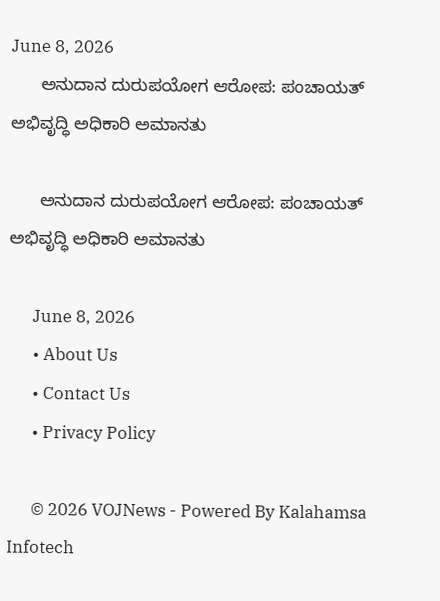June 8, 2026
      ಅನುದಾನ ದುರುಪಯೋಗ ಆರೋಪ: ಪಂಚಾಯತ್ ಅಭಿವೃದ್ಧಿ ಅಧಿಕಾರಿ ಅಮಾನತು

      ಅನುದಾನ ದುರುಪಯೋಗ ಆರೋಪ: ಪಂಚಾಯತ್ ಅಭಿವೃದ್ಧಿ ಅಧಿಕಾರಿ ಅಮಾನತು

      June 8, 2026
      • About Us
      • Contact Us
      • Privacy Policy

      © 2026 VOJNews - Powered By Kalahamsa Infotech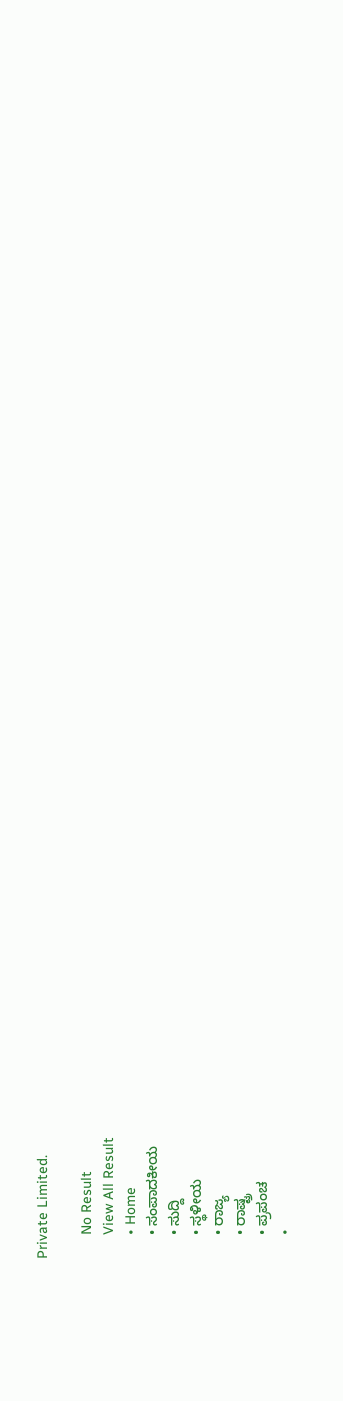Private Limited.

      No Result
      View All Result
      • Home
      • ಸಂಪಾದಕೀಯ
      • ಸುದ್ದಿ
      • ಸ್ಥಳೀಯ
      • ರಾಜ್ಯ
      • ರಾಷ್ಟ್ರ
      • ಪ್ರಪಂಚ
      •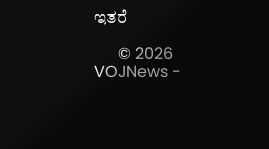ಇತರೆ

      © 2026 VOJNews -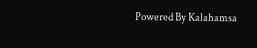Powered By Kalahamsa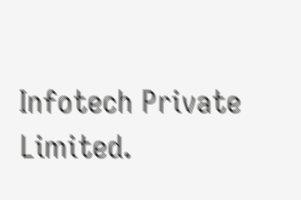Infotech Private Limited.